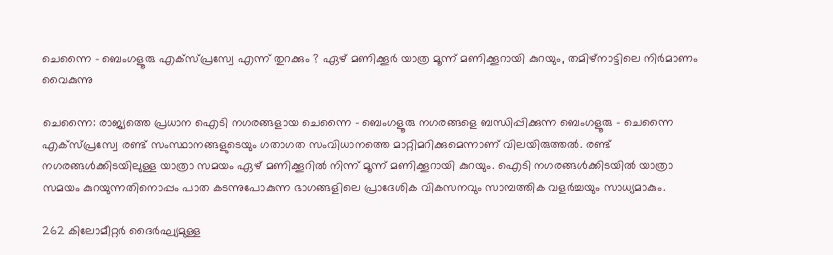ചെന്നൈ – ബെംഗളൂരു എക്സ്പ്രസ്വേ എന്ന് തുറക്കും ? ഏഴ് മണിക്കൂര്‍ യാത്ര മൂന്ന് മണിക്കൂറായി കുറയും, തമിഴ്‌നാട്ടിലെ നിര്‍മാണം വൈകുന്നു

ചെന്നൈ: രാജ്യത്തെ പ്രധാന ഐടി നഗരങ്ങളായ ചെന്നൈ – ബെംഗളൂരു നഗരങ്ങളെ ബന്ധിപ്പിക്കുന്ന ബെംഗളൂരു – ചെന്നൈ എക്സ്പ്രസ്വേ രണ്ട് സംസ്ഥാനങ്ങളുടെയും ഗതാഗത സംവിധാനത്തെ മാറ്റിമറിക്കുമെന്നാണ് വിലയിരുത്തല്‍. രണ്ട് നഗരങ്ങള്‍ക്കിടയിലുള്ള യാത്രാ സമയം ഏഴ് മണിക്കൂറില്‍ നിന്ന് മൂന്ന് മണിക്കൂറായി കുറയും. ഐടി നഗരങ്ങള്‍ക്കിടയില്‍ യാത്രാ സമയം കുറയുന്നതിനൊപ്പം പാത കടന്നുപോകുന്ന ഭാഗങ്ങളിലെ പ്രാദേശിക വികസനവും സാമ്പത്തിക വളര്‍ച്ചയും സാധ്യമാകും.

262 കിലോമീറ്റര്‍ ദൈര്‍ഘ്യമുള്ള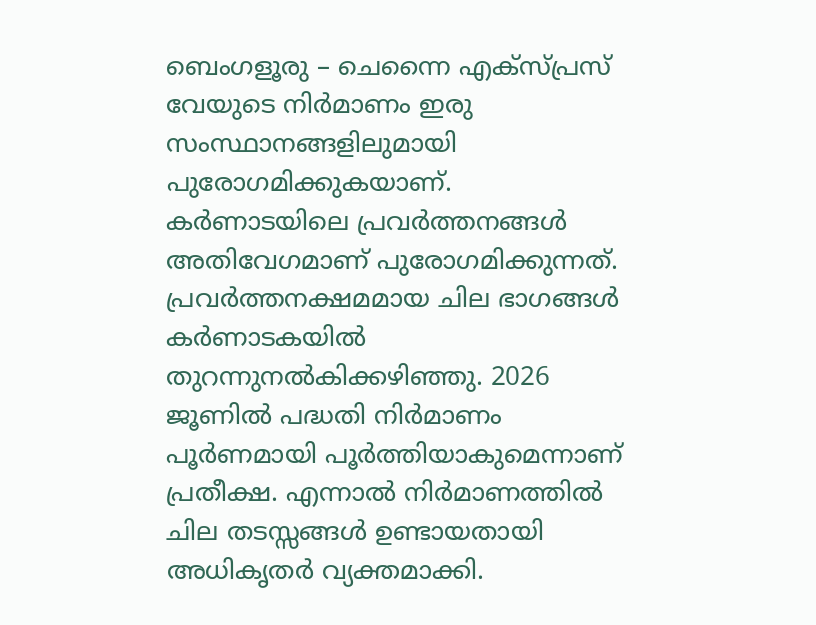ബെംഗളൂരു – ചെന്നൈ എക്‌സ്പ്രസ് വേയുടെ നിര്‍മാണം ഇരു സംസ്ഥാനങ്ങളിലുമായി പുരോഗമിക്കുകയാണ്. കര്‍ണാടയിലെ പ്രവര്‍ത്തനങ്ങള്‍ അതിവേഗമാണ് പുരോഗമിക്കുന്നത്. പ്രവര്‍ത്തനക്ഷമമായ ചില ഭാഗങ്ങള്‍ കര്‍ണാടകയില്‍ തുറന്നുനല്‍കിക്കഴിഞ്ഞു. 2026 ജൂണില്‍ പദ്ധതി നിര്‍മാണം പൂര്‍ണമായി പൂര്‍ത്തിയാകുമെന്നാണ് പ്രതീക്ഷ. എന്നാല്‍ നിര്‍മാണത്തില്‍ ചില തടസ്സങ്ങള്‍ ഉണ്ടായതായി അധികൃതര്‍ വ്യക്തമാക്കി.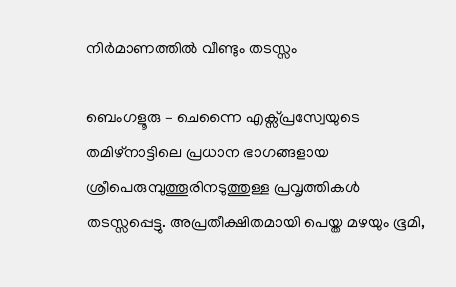നിര്‍മാണത്തില്‍ വീണ്ടും തടസ്സം

ബെംഗളൂരു – ചെന്നൈ എക്സ്പ്രസ്വേയുടെ തമിഴ്‌നാട്ടിലെ പ്രധാന ഭാഗങ്ങളായ ശ്രീപെരുമ്പുത്തൂരിനടുത്തുള്ള പ്രവൃത്തികള്‍ തടസ്സപ്പെട്ടു. അപ്രതീക്ഷിതമായി പെയ്ത മഴയും ഭൂമി,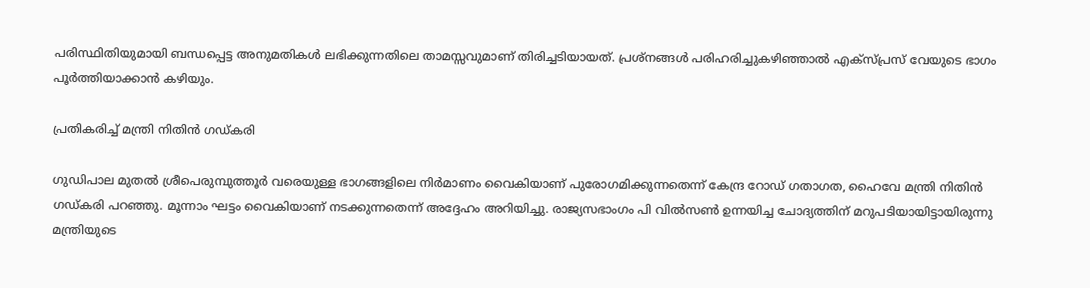പരിസ്ഥിതിയുമായി ബന്ധപ്പെട്ട അനുമതികള്‍ ലഭിക്കുന്നതിലെ താമസ്സവുമാണ് തിരിച്ചടിയായത്. പ്രശ്‌നങ്ങള്‍ പരിഹരിച്ചുകഴിഞ്ഞാല്‍ എക്‌സ്പ്രസ് വേയുടെ ഭാഗം പൂര്‍ത്തിയാക്കാന്‍ കഴിയും.

പ്രതികരിച്ച് മന്ത്രി നിതിന്‍ ഗഡ്കരി

ഗുഡിപാല മുതല്‍ ശ്രീപെരുമ്പുത്തൂര്‍ വരെയുള്ള ഭാഗങ്ങളിലെ നിര്‍മാണം വൈകിയാണ് പുരോഗമിക്കുന്നതെന്ന് കേന്ദ്ര റോഡ് ഗതാഗത, ഹൈവേ മന്ത്രി നിതിന്‍ ഗഡ്കരി പറഞ്ഞു. മൂന്നാം ഘട്ടം വൈകിയാണ് നടക്കുന്നതെന്ന് അദ്ദേഹം അറിയിച്ചു. രാജ്യസഭാംഗം പി വില്‍സണ്‍ ഉന്നയിച്ച ചോദ്യത്തിന് മറുപടിയായിട്ടായിരുന്നു മന്ത്രിയുടെ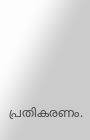പ്രതികരണം.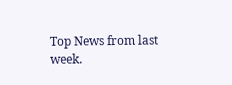Top News from last week.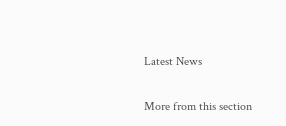Latest News

More from this section